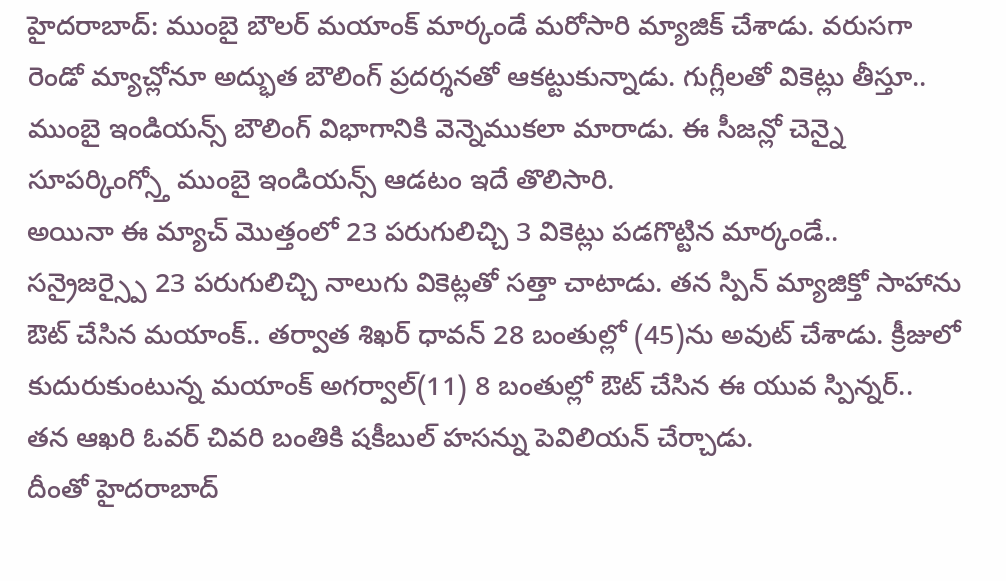హైదరాబాద్: ముంబై బౌలర్ మయాంక్ మార్కండే మరోసారి మ్యాజిక్ చేశాడు. వరుసగా రెండో మ్యాచ్లోనూ అద్భుత బౌలింగ్ ప్రదర్శనతో ఆకట్టుకున్నాడు. గుగ్లీలతో వికెట్లు తీస్తూ.. ముంబై ఇండియన్స్ బౌలింగ్ విభాగానికి వెన్నెముకలా మారాడు. ఈ సీజన్లో చెన్నై సూపర్కింగ్స్తో ముంబై ఇండియన్స్ ఆడటం ఇదే తొలిసారి.
అయినా ఈ మ్యాచ్ మొత్తంలో 23 పరుగులిచ్చి 3 వికెట్లు పడగొట్టిన మార్కండే.. సన్రైజర్స్పై 23 పరుగులిచ్చి నాలుగు వికెట్లతో సత్తా చాటాడు. తన స్పిన్ మ్యాజిక్తో సాహాను ఔట్ చేసిన మయాంక్.. తర్వాత శిఖర్ ధావన్ 28 బంతుల్లో (45)ను అవుట్ చేశాడు. క్రీజులో కుదురుకుంటున్న మయాంక్ అగర్వాల్(11) 8 బంతుల్లో ఔట్ చేసిన ఈ యువ స్పిన్నర్.. తన ఆఖరి ఓవర్ చివరి బంతికి షకీబుల్ హసన్ను పెవిలియన్ చేర్చాడు.
దీంతో హైదరాబాద్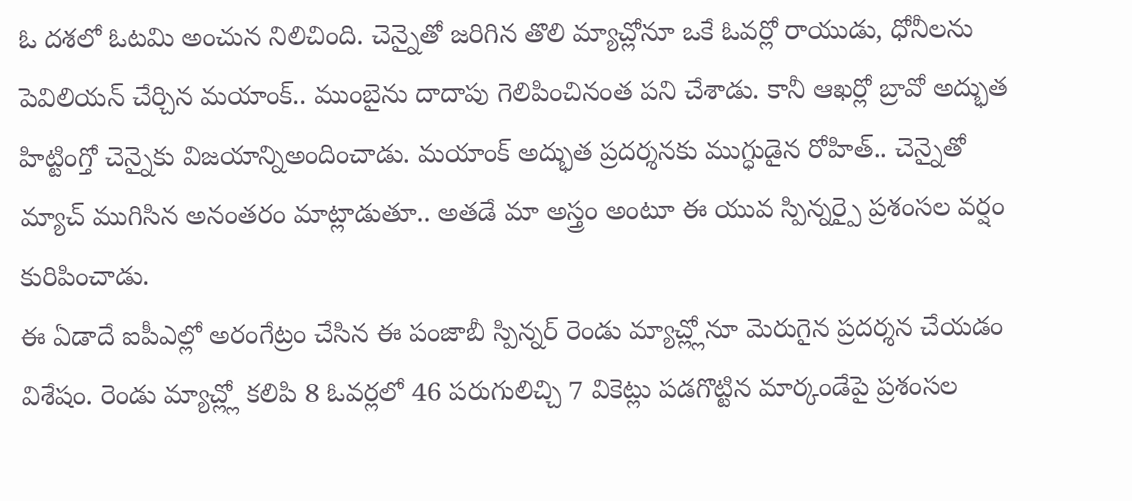ఓ దశలో ఓటమి అంచున నిలిచింది. చెన్నైతో జరిగిన తొలి మ్యాచ్లోనూ ఒకే ఓవర్లో రాయుడు, ధోనీలను పెవిలియన్ చేర్చిన మయాంక్.. ముంబైను దాదాపు గెలిపించినంత పని చేశాడు. కానీ ఆఖర్లో బ్రావో అద్భుత హిట్టింగ్తో చెన్నైకు విజయాన్నిఅందించాడు. మయాంక్ అద్భుత ప్రదర్శనకు ముగ్ధుడైన రోహిత్.. చెన్నైతో మ్యాచ్ ముగిసిన అనంతరం మాట్లాడుతూ.. అతడే మా అస్త్రం అంటూ ఈ యువ స్పిన్నర్పై ప్రశంసల వర్షం కురిపించాడు.
ఈ ఏడాదే ఐపీఎల్లో అరంగేట్రం చేసిన ఈ పంజాబీ స్పిన్నర్ రెండు మ్యాచ్ల్లోనూ మెరుగైన ప్రదర్శన చేయడం విశేషం. రెండు మ్యాచ్ల్లో కలిపి 8 ఓవర్లలో 46 పరుగులిచ్చి 7 వికెట్లు పడగొట్టిన మార్కండేపై ప్రశంసల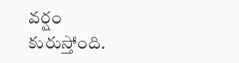వర్షం కురుస్తోంది.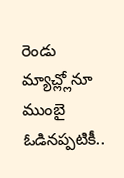రెండు మ్యాచ్ల్లోనూ ముంబై ఓడినప్పటికీ..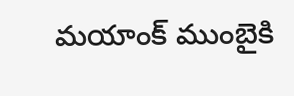మయాంక్ ముంబైకి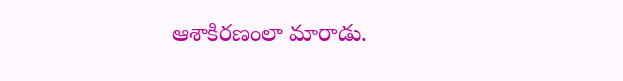ఆశాకిరణంలా మారాడు.